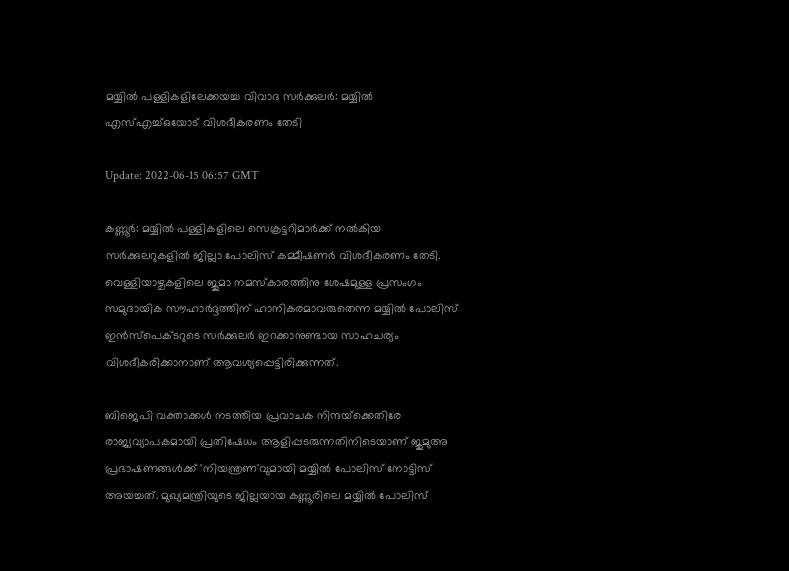മയ്യില്‍ പള്ളികളിലേക്കയച്ച വിവാദ സര്‍ക്കുലര്‍: മയ്യില്‍ എസ്എച്ച്ഒയോട് വിശദീകരണം തേടി

Update: 2022-06-15 06:57 GMT

കണ്ണൂര്‍: മയ്യില്‍ പള്ളികളിലെ സെക്രട്ടറിമാര്‍ക്ക് നല്‍കിയ സര്‍ക്കുലറുകളില്‍ ജില്ലാ പോലിസ് കമ്മീഷണര്‍ വിശദീകരണം തേടി. വെള്ളിയാഴ്ചകളിലെ ജുമാ നമസ്‌കാരത്തിനു ശേഷമുള്ള പ്രസംഗം സമുദായിക സൗഹാര്‍ദ്ദത്തിന് ഹാനികരമാവരുതെന്ന മയ്യില്‍ പോലിസ് ഇന്‍സ്‌പെക്ടറുടെ സര്‍ക്കുലര്‍ ഇറക്കാനുണ്ടായ സാഹചര്യം വിശദീകരിക്കാനാണ് ആവശ്യപ്പെട്ടിരിക്കുന്നത്.

ബിജെപി വക്താക്കള്‍ നടത്തിയ പ്രവാചക നിന്ദയ്‌ക്കെതിരേ രാജ്യവ്യാപകമായി പ്രതിഷേധം ആളിപ്പടരുന്നതിനിടെയാണ് ജുമുഅ പ്രഭാഷണങ്ങള്‍ക്ക് 'നിയന്ത്രണ'വുമായി മയ്യില്‍ പോലിസ് നോട്ടിസ് അയച്ചത്. മുഖ്യമന്ത്രിയുടെ ജില്ലയായ കണ്ണൂരിലെ മയ്യില്‍ പോലിസ്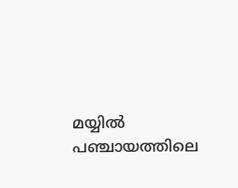മയ്യില്‍ പഞ്ചായത്തിലെ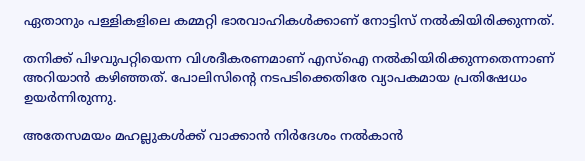ഏതാനും പള്ളികളിലെ കമ്മറ്റി ഭാരവാഹികള്‍ക്കാണ് നോട്ടിസ് നല്‍കിയിരിക്കുന്നത്.

തനിക്ക് പിഴവുപറ്റിയെന്ന വിശദീകരണമാണ് എസ്‌ഐ നല്‍കിയിരിക്കുന്നതെന്നാണ് അറിയാന്‍ കഴിഞ്ഞത്. പോലിസിന്റെ നടപടിക്കെതിരേ വ്യാപകമായ പ്രതിഷേധം ഉയര്‍ന്നിരുന്നു.

അതേസമയം മഹല്ലുകള്‍ക്ക് വാക്കാന്‍ നിര്‍ദേശം നല്‍കാന്‍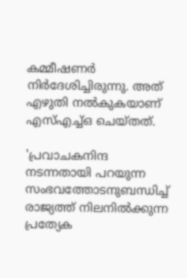കമ്മീഷണര്‍ നിര്‍ദേശിച്ചിരുന്നു. അത് എഴുതി നല്‍കുകയാണ് എസ്എച്ച്ഒ ചെയ്തത്.

'പ്രവാചകനിന്ദ നടന്നതായി പറയുന്ന സംഭവത്തോടനുബന്ധിച്ച് രാജ്യത്ത് നിലനില്‍ക്കുന്ന പ്രത്യേക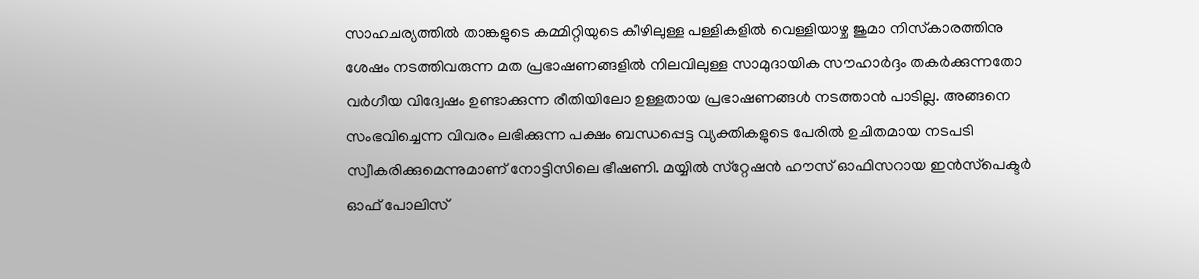സാഹചര്യത്തില്‍ താങ്കളുടെ കമ്മിറ്റിയുടെ കീഴിലുള്ള പള്ളികളില്‍ വെള്ളിയാഴ്ച ജുമാ നിസ്‌കാരത്തിനു ശേഷം നടത്തിവരുന്ന മത പ്രഭാഷണങ്ങളില്‍ നിലവിലുള്ള സാമുദായിക സൗഹാര്‍ദ്ദം തകര്‍ക്കുന്നതോ വര്‍ഗീയ വിദ്വേഷം ഉണ്ടാക്കുന്ന രീതിയിലോ ഉള്ളതായ പ്രഭാഷണങ്ങള്‍ നടത്താന്‍ പാടില്ല. അങ്ങനെ സംഭവിച്ചെന്ന വിവരം ലഭിക്കുന്ന പക്ഷം ബന്ധപ്പെട്ട വ്യക്തികളുടെ പേരില്‍ ഉചിതമായ നടപടി സ്വീകരിക്കുമെന്നുമാണ് നോട്ടിസിലെ ഭീഷണി. മയ്യില്‍ സ്‌റ്റേഷന്‍ ഹൗസ് ഓഫിസറായ ഇന്‍സ്‌പെക്ടര്‍ ഓഫ് പോലിസ്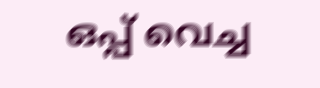ഒപ്പ് വെച്ച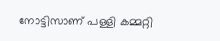നോട്ടിസാണ് പള്ളി കമ്മറ്റി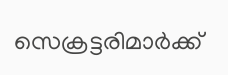സെക്രട്ടരിമാര്‍ക്ക്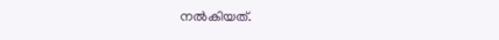നല്‍കിയത്.